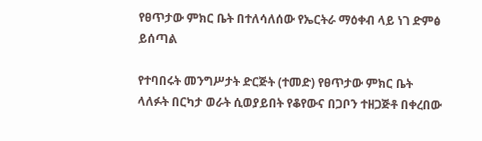የፀጥታው ምክር ቤት በተለሳለሰው የኤርትራ ማዕቀብ ላይ ነገ ድምፅ ይሰጣል

የተባበሩት መንግሥታት ድርጅት (ተመድ) የፀጥታው ምክር ቤት ላለፉት በርካታ ወራት ሲወያይበት የቆየውና በጋቦን ተዘጋጅቶ በቀረበው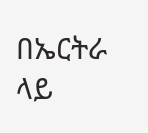በኤርትራ ላይ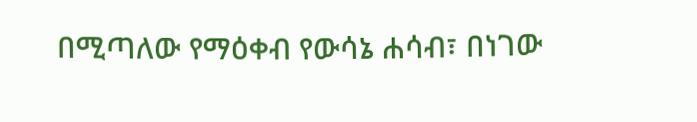በሚጣለው የማዕቀብ የውሳኔ ሐሳብ፣ በነገው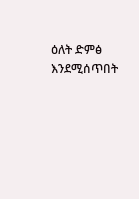ዕለት ድምፅ እንደሚሰጥበት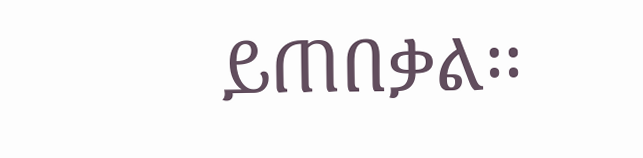ይጠበቃል፡፡